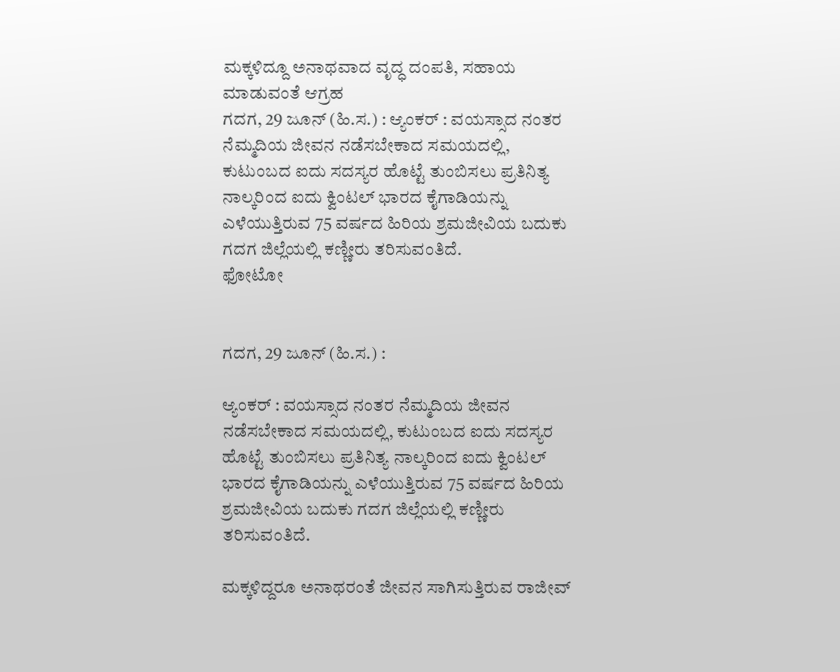ಮಕ್ಕಳಿದ್ದೂ ಅನಾಥವಾದ ವೃದ್ಧ ದಂಪತಿ, ಸಹಾಯ ಮಾಡುವಂತೆ ಆಗ್ರಹ
ಗದಗ, 29 ಜೂನ್ (ಹಿ.ಸ.) : ಆ್ಯಂಕರ್ : ವಯಸ್ಸಾದ ನಂತರ ನೆಮ್ಮದಿಯ ಜೀವನ ನಡೆಸಬೇಕಾದ ಸಮಯದಲ್ಲಿ, ಕುಟುಂಬದ ಐದು ಸದಸ್ಯರ ಹೊಟ್ಟೆ ತುಂಬಿಸಲು ಪ್ರತಿನಿತ್ಯ ನಾಲ್ಕರಿಂದ ಐದು ಕ್ವಿಂಟಲ್ ಭಾರದ ಕೈಗಾಡಿಯನ್ನು ಎಳೆಯುತ್ತಿರುವ 75 ವರ್ಷದ ಹಿರಿಯ ಶ್ರಮಜೀವಿಯ ಬದುಕು ಗದಗ ಜಿಲ್ಲೆಯಲ್ಲಿ ಕಣ್ಣೀರು ತರಿಸುವಂತಿದೆ.
ಫೋಟೋ


ಗದಗ, 29 ಜೂನ್ (ಹಿ.ಸ.) :

ಆ್ಯಂಕರ್ : ವಯಸ್ಸಾದ ನಂತರ ನೆಮ್ಮದಿಯ ಜೀವನ ನಡೆಸಬೇಕಾದ ಸಮಯದಲ್ಲಿ, ಕುಟುಂಬದ ಐದು ಸದಸ್ಯರ ಹೊಟ್ಟೆ ತುಂಬಿಸಲು ಪ್ರತಿನಿತ್ಯ ನಾಲ್ಕರಿಂದ ಐದು ಕ್ವಿಂಟಲ್ ಭಾರದ ಕೈಗಾಡಿಯನ್ನು ಎಳೆಯುತ್ತಿರುವ 75 ವರ್ಷದ ಹಿರಿಯ ಶ್ರಮಜೀವಿಯ ಬದುಕು ಗದಗ ಜಿಲ್ಲೆಯಲ್ಲಿ ಕಣ್ಣೀರು ತರಿಸುವಂತಿದೆ.

ಮಕ್ಕಳಿದ್ದರೂ ಅನಾಥರಂತೆ ಜೀವನ ಸಾಗಿಸುತ್ತಿರುವ ರಾಜೀವ್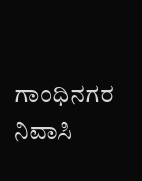ಗಾಂಧಿನಗರ ನಿವಾಸಿ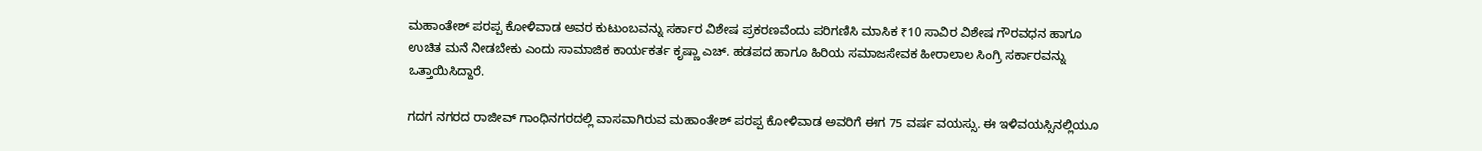ಮಹಾಂತೇಶ್ ಪರಪ್ಪ ಕೋಳಿವಾಡ ಅವರ ಕುಟುಂಬವನ್ನು ಸರ್ಕಾರ ವಿಶೇಷ ಪ್ರಕರಣವೆಂದು ಪರಿಗಣಿಸಿ ಮಾಸಿಕ ₹10 ಸಾವಿರ ವಿಶೇಷ ಗೌರವಧನ ಹಾಗೂ ಉಚಿತ ಮನೆ ನೀಡಬೇಕು ಎಂದು ಸಾಮಾಜಿಕ ಕಾರ್ಯಕರ್ತ ಕೃಷ್ಣಾ ಎಚ್. ಹಡಪದ ಹಾಗೂ ಹಿರಿಯ ಸಮಾಜಸೇವಕ ಹೀರಾಲಾಲ ಸಿಂಗ್ರಿ ಸರ್ಕಾರವನ್ನು ಒತ್ತಾಯಿಸಿದ್ದಾರೆ.

ಗದಗ ನಗರದ ರಾಜೀವ್ ಗಾಂಧಿನಗರದಲ್ಲಿ ವಾಸವಾಗಿರುವ ಮಹಾಂತೇಶ್ ಪರಪ್ಪ ಕೋಳಿವಾಡ ಅವರಿಗೆ ಈಗ 75 ವರ್ಷ ವಯಸ್ಸು. ಈ ಇಳಿವಯಸ್ಸಿನಲ್ಲಿಯೂ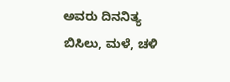ಅವರು ದಿನನಿತ್ಯ ಬಿಸಿಲು, ಮಳೆ, ಚಳಿ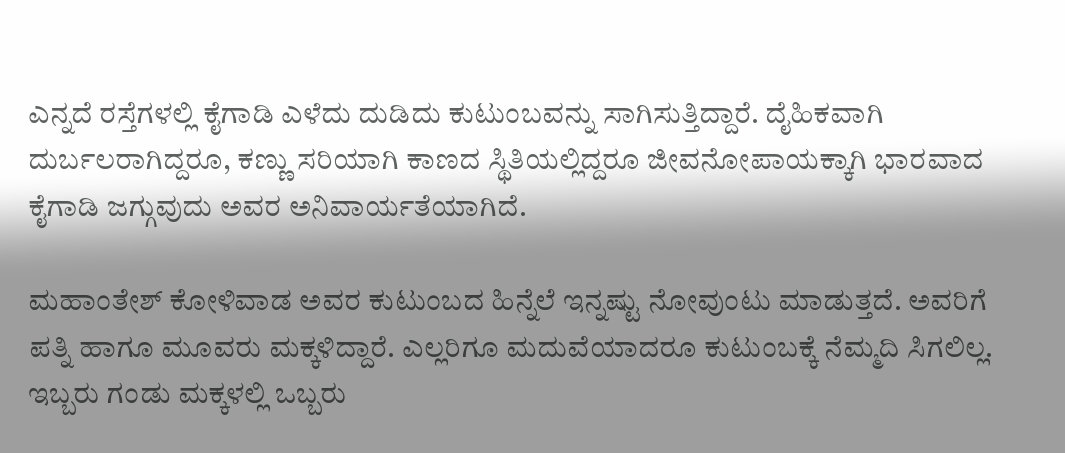ಎನ್ನದೆ ರಸ್ತೆಗಳಲ್ಲಿ ಕೈಗಾಡಿ ಎಳೆದು ದುಡಿದು ಕುಟುಂಬವನ್ನು ಸಾಗಿಸುತ್ತಿದ್ದಾರೆ. ದೈಹಿಕವಾಗಿ ದುರ್ಬಲರಾಗಿದ್ದರೂ, ಕಣ್ಣು ಸರಿಯಾಗಿ ಕಾಣದ ಸ್ಥಿತಿಯಲ್ಲಿದ್ದರೂ ಜೀವನೋಪಾಯಕ್ಕಾಗಿ ಭಾರವಾದ ಕೈಗಾಡಿ ಜಗ್ಗುವುದು ಅವರ ಅನಿವಾರ್ಯತೆಯಾಗಿದೆ.

ಮಹಾಂತೇಶ್ ಕೋಳಿವಾಡ ಅವರ ಕುಟುಂಬದ ಹಿನ್ನೆಲೆ ಇನ್ನಷ್ಟು ನೋವುಂಟು ಮಾಡುತ್ತದೆ. ಅವರಿಗೆ ಪತ್ನಿ ಹಾಗೂ ಮೂವರು ಮಕ್ಕಳಿದ್ದಾರೆ. ಎಲ್ಲರಿಗೂ ಮದುವೆಯಾದರೂ ಕುಟುಂಬಕ್ಕೆ ನೆಮ್ಮದಿ ಸಿಗಲಿಲ್ಲ. ಇಬ್ಬರು ಗಂಡು ಮಕ್ಕಳಲ್ಲಿ ಒಬ್ಬರು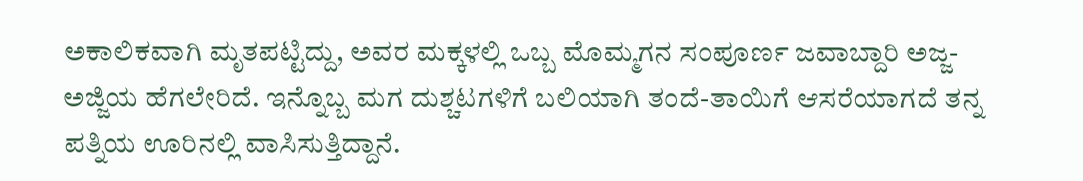ಅಕಾಲಿಕವಾಗಿ ಮೃತಪಟ್ಟಿದ್ದು, ಅವರ ಮಕ್ಕಳಲ್ಲಿ ಒಬ್ಬ ಮೊಮ್ಮಗನ ಸಂಪೂರ್ಣ ಜವಾಬ್ದಾರಿ ಅಜ್ಜ-ಅಜ್ಜಿಯ ಹೆಗಲೇರಿದೆ. ಇನ್ನೊಬ್ಬ ಮಗ ದುಶ್ಚಟಗಳಿಗೆ ಬಲಿಯಾಗಿ ತಂದೆ-ತಾಯಿಗೆ ಆಸರೆಯಾಗದೆ ತನ್ನ ಪತ್ನಿಯ ಊರಿನಲ್ಲಿ ವಾಸಿಸುತ್ತಿದ್ದಾನೆ.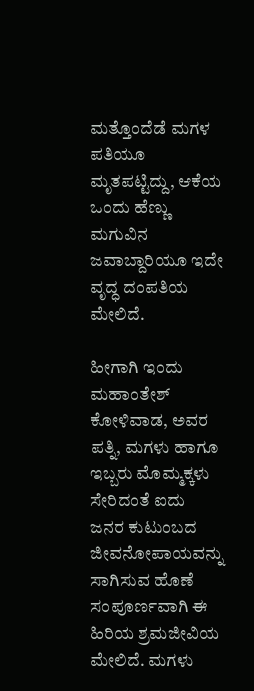ಮತ್ತೊಂದೆಡೆ ಮಗಳ ಪತಿಯೂ ಮೃತಪಟ್ಟಿದ್ದು, ಆಕೆಯ ಒಂದು ಹೆಣ್ಣು ಮಗುವಿನ ಜವಾಬ್ದಾರಿಯೂ ಇದೇ ವೃದ್ಧ ದಂಪತಿಯ ಮೇಲಿದೆ.

ಹೀಗಾಗಿ ಇಂದು ಮಹಾಂತೇಶ್ ಕೋಳಿವಾಡ, ಅವರ ಪತ್ನಿ, ಮಗಳು ಹಾಗೂ ಇಬ್ಬರು ಮೊಮ್ಮಕ್ಕಳು ಸೇರಿದಂತೆ ಐದು ಜನರ ಕುಟುಂಬದ ಜೀವನೋಪಾಯವನ್ನು ಸಾಗಿಸುವ ಹೊಣೆ ಸಂಪೂರ್ಣವಾಗಿ ಈ ಹಿರಿಯ ಶ್ರಮಜೀವಿಯ ಮೇಲಿದೆ. ಮಗಳು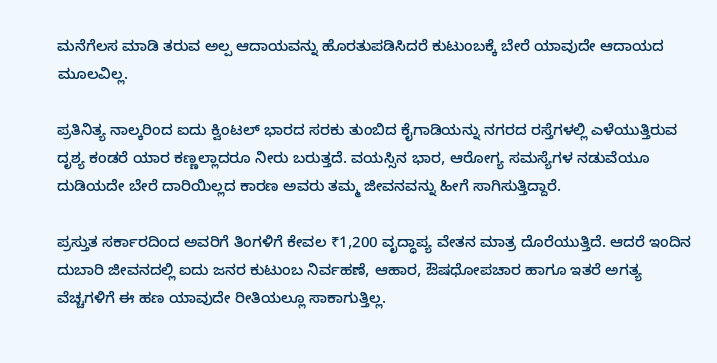ಮನೆಗೆಲಸ ಮಾಡಿ ತರುವ ಅಲ್ಪ ಆದಾಯವನ್ನು ಹೊರತುಪಡಿಸಿದರೆ ಕುಟುಂಬಕ್ಕೆ ಬೇರೆ ಯಾವುದೇ ಆದಾಯದ ಮೂಲವಿಲ್ಲ.

ಪ್ರತಿನಿತ್ಯ ನಾಲ್ಕರಿಂದ ಐದು ಕ್ವಿಂಟಲ್ ಭಾರದ ಸರಕು ತುಂಬಿದ ಕೈಗಾಡಿಯನ್ನು ನಗರದ ರಸ್ತೆಗಳಲ್ಲಿ ಎಳೆಯುತ್ತಿರುವ ದೃಶ್ಯ ಕಂಡರೆ ಯಾರ ಕಣ್ಣಲ್ಲಾದರೂ ನೀರು ಬರುತ್ತದೆ. ವಯಸ್ಸಿನ ಭಾರ, ಆರೋಗ್ಯ ಸಮಸ್ಯೆಗಳ ನಡುವೆಯೂ ದುಡಿಯದೇ ಬೇರೆ ದಾರಿಯಿಲ್ಲದ ಕಾರಣ ಅವರು ತಮ್ಮ ಜೀವನವನ್ನು ಹೀಗೆ ಸಾಗಿಸುತ್ತಿದ್ದಾರೆ.

ಪ್ರಸ್ತುತ ಸರ್ಕಾರದಿಂದ ಅವರಿಗೆ ತಿಂಗಳಿಗೆ ಕೇವಲ ₹1,200 ವೃದ್ಧಾಪ್ಯ ವೇತನ ಮಾತ್ರ ದೊರೆಯುತ್ತಿದೆ. ಆದರೆ ಇಂದಿನ ದುಬಾರಿ ಜೀವನದಲ್ಲಿ ಐದು ಜನರ ಕುಟುಂಬ ನಿರ್ವಹಣೆ, ಆಹಾರ, ಔಷಧೋಪಚಾರ ಹಾಗೂ ಇತರೆ ಅಗತ್ಯ ವೆಚ್ಚಗಳಿಗೆ ಈ ಹಣ ಯಾವುದೇ ರೀತಿಯಲ್ಲೂ ಸಾಕಾಗುತ್ತಿಲ್ಲ.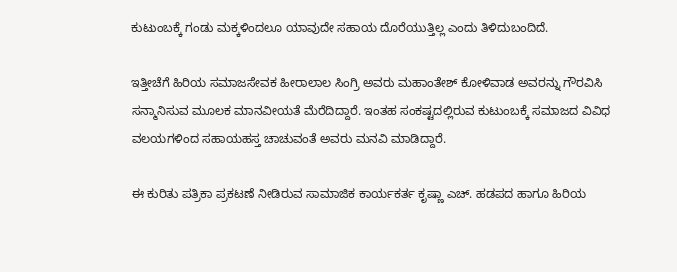ಕುಟುಂಬಕ್ಕೆ ಗಂಡು ಮಕ್ಕಳಿಂದಲೂ ಯಾವುದೇ ಸಹಾಯ ದೊರೆಯುತ್ತಿಲ್ಲ ಎಂದು ತಿಳಿದುಬಂದಿದೆ.

ಇತ್ತೀಚೆಗೆ ಹಿರಿಯ ಸಮಾಜಸೇವಕ ಹೀರಾಲಾಲ ಸಿಂಗ್ರಿ ಅವರು ಮಹಾಂತೇಶ್ ಕೋಳಿವಾಡ ಅವರನ್ನು ಗೌರವಿಸಿ ಸನ್ಮಾನಿಸುವ ಮೂಲಕ ಮಾನವೀಯತೆ ಮೆರೆದಿದ್ದಾರೆ. ಇಂತಹ ಸಂಕಷ್ಟದಲ್ಲಿರುವ ಕುಟುಂಬಕ್ಕೆ ಸಮಾಜದ ವಿವಿಧ ವಲಯಗಳಿಂದ ಸಹಾಯಹಸ್ತ ಚಾಚುವಂತೆ ಅವರು ಮನವಿ ಮಾಡಿದ್ದಾರೆ.

ಈ ಕುರಿತು ಪತ್ರಿಕಾ ಪ್ರಕಟಣೆ ನೀಡಿರುವ ಸಾಮಾಜಿಕ ಕಾರ್ಯಕರ್ತ ಕೃಷ್ಣಾ ಎಚ್. ಹಡಪದ ಹಾಗೂ ಹಿರಿಯ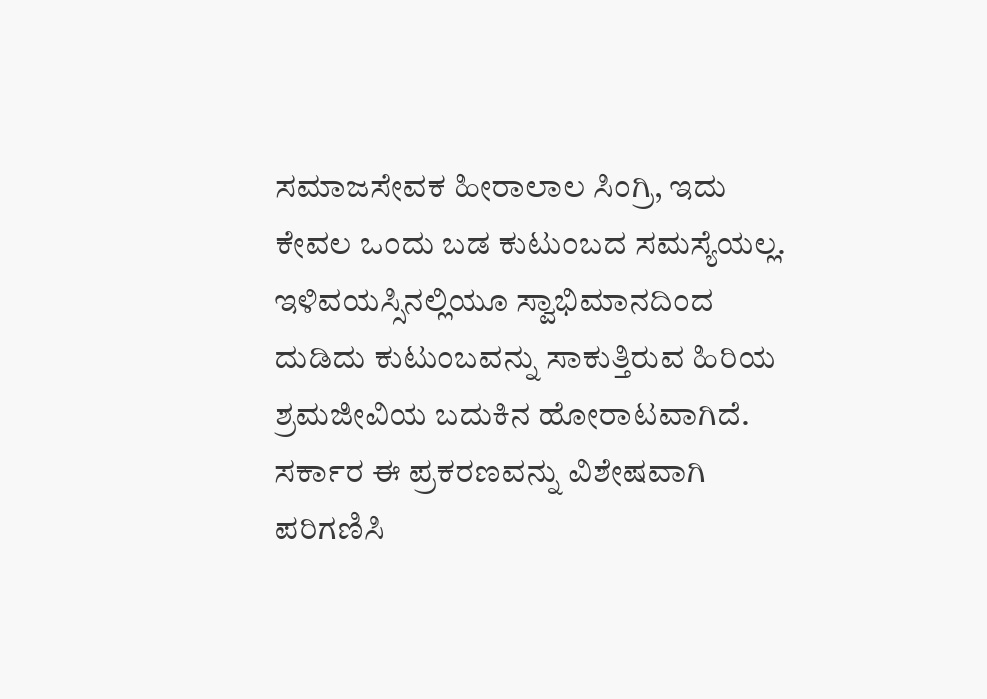ಸಮಾಜಸೇವಕ ಹೀರಾಲಾಲ ಸಿಂಗ್ರಿ, ಇದು ಕೇವಲ ಒಂದು ಬಡ ಕುಟುಂಬದ ಸಮಸ್ಯೆಯಲ್ಲ. ಇಳಿವಯಸ್ಸಿನಲ್ಲಿಯೂ ಸ್ವಾಭಿಮಾನದಿಂದ ದುಡಿದು ಕುಟುಂಬವನ್ನು ಸಾಕುತ್ತಿರುವ ಹಿರಿಯ ಶ್ರಮಜೀವಿಯ ಬದುಕಿನ ಹೋರಾಟವಾಗಿದೆ. ಸರ್ಕಾರ ಈ ಪ್ರಕರಣವನ್ನು ವಿಶೇಷವಾಗಿ ಪರಿಗಣಿಸಿ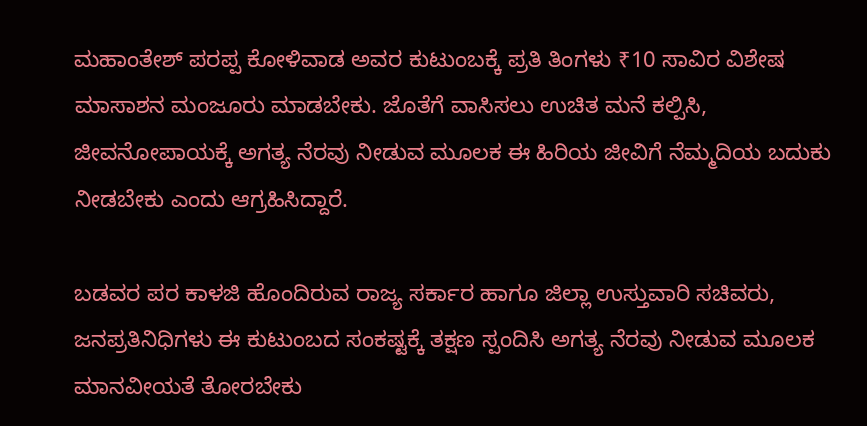ಮಹಾಂತೇಶ್ ಪರಪ್ಪ ಕೋಳಿವಾಡ ಅವರ ಕುಟುಂಬಕ್ಕೆ ಪ್ರತಿ ತಿಂಗಳು ₹10 ಸಾವಿರ ವಿಶೇಷ ಮಾಸಾಶನ ಮಂಜೂರು ಮಾಡಬೇಕು. ಜೊತೆಗೆ ವಾಸಿಸಲು ಉಚಿತ ಮನೆ ಕಲ್ಪಿಸಿ, ಜೀವನೋಪಾಯಕ್ಕೆ ಅಗತ್ಯ ನೆರವು ನೀಡುವ ಮೂಲಕ ಈ ಹಿರಿಯ ಜೀವಿಗೆ ನೆಮ್ಮದಿಯ ಬದುಕು ನೀಡಬೇಕು ಎಂದು ಆಗ್ರಹಿಸಿದ್ದಾರೆ.

ಬಡವರ ಪರ ಕಾಳಜಿ ಹೊಂದಿರುವ ರಾಜ್ಯ ಸರ್ಕಾರ ಹಾಗೂ ಜಿಲ್ಲಾ ಉಸ್ತುವಾರಿ ಸಚಿವರು, ಜನಪ್ರತಿನಿಧಿಗಳು ಈ ಕುಟುಂಬದ ಸಂಕಷ್ಟಕ್ಕೆ ತಕ್ಷಣ ಸ್ಪಂದಿಸಿ ಅಗತ್ಯ ನೆರವು ನೀಡುವ ಮೂಲಕ ಮಾನವೀಯತೆ ತೋರಬೇಕು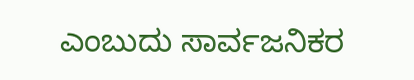ಎಂಬುದು ಸಾರ್ವಜನಿಕರ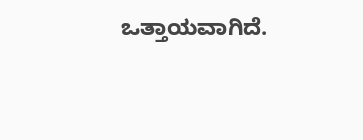ಒತ್ತಾಯವಾಗಿದೆ.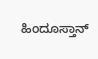ಹಿಂದೂಸ್ತಾನ್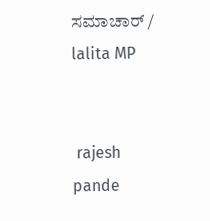ಸಮಾಚಾರ್ / lalita MP


 rajesh pande